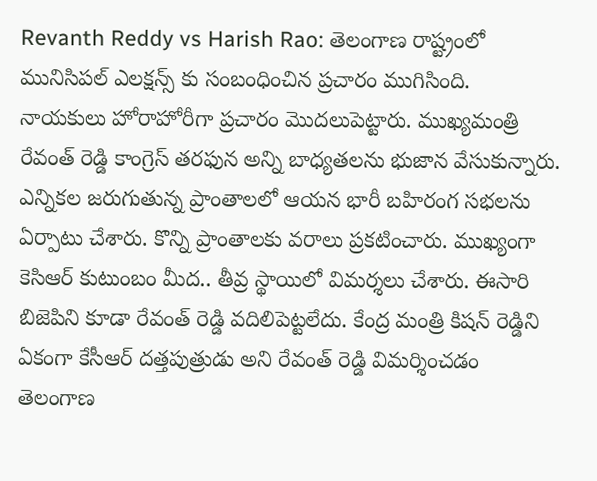Revanth Reddy vs Harish Rao: తెలంగాణ రాష్ట్రంలో మునిసిపల్ ఎలక్షన్స్ కు సంబంధించిన ప్రచారం ముగిసింది. నాయకులు హోరాహోరీగా ప్రచారం మొదలుపెట్టారు. ముఖ్యమంత్రి రేవంత్ రెడ్డి కాంగ్రెస్ తరఫున అన్ని బాధ్యతలను భుజాన వేసుకున్నారు. ఎన్నికల జరుగుతున్న ప్రాంతాలలో ఆయన భారీ బహిరంగ సభలను ఏర్పాటు చేశారు. కొన్ని ప్రాంతాలకు వరాలు ప్రకటించారు. ముఖ్యంగా కెసిఆర్ కుటుంబం మీద.. తీవ్ర స్థాయిలో విమర్శలు చేశారు. ఈసారి బిజెపిని కూడా రేవంత్ రెడ్డి వదిలిపెట్టలేదు. కేంద్ర మంత్రి కిషన్ రెడ్డిని ఏకంగా కేసీఆర్ దత్తపుత్రుడు అని రేవంత్ రెడ్డి విమర్శించడం తెలంగాణ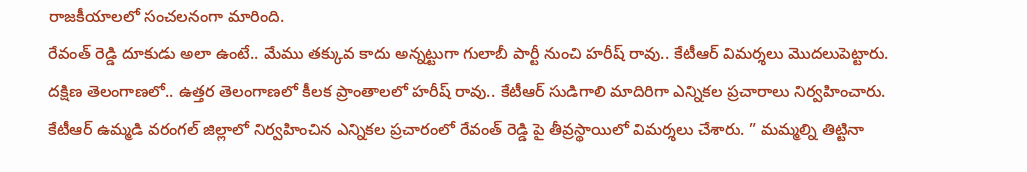రాజకీయాలలో సంచలనంగా మారింది.
రేవంత్ రెడ్డి దూకుడు అలా ఉంటే.. మేము తక్కువ కాదు అన్నట్టుగా గులాబీ పార్టీ నుంచి హరీష్ రావు.. కేటీఆర్ విమర్శలు మొదలుపెట్టారు. దక్షిణ తెలంగాణలో.. ఉత్తర తెలంగాణలో కీలక ప్రాంతాలలో హరీష్ రావు.. కేటీఆర్ సుడిగాలి మాదిరిగా ఎన్నికల ప్రచారాలు నిర్వహించారు. కేటీఆర్ ఉమ్మడి వరంగల్ జిల్లాలో నిర్వహించిన ఎన్నికల ప్రచారంలో రేవంత్ రెడ్డి పై తీవ్రస్థాయిలో విమర్శలు చేశారు. ” మమ్మల్ని తిట్టినా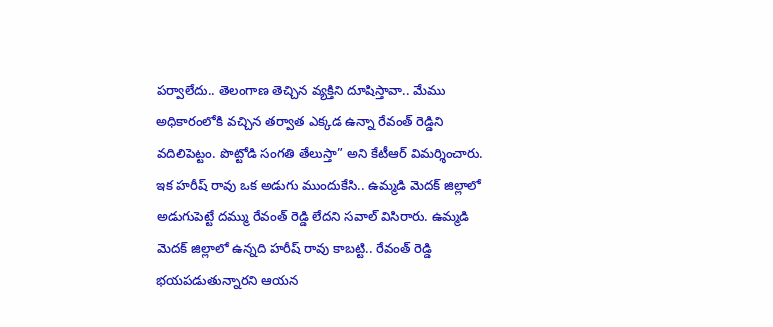పర్వాలేదు.. తెలంగాణ తెచ్చిన వ్యక్తిని దూషిస్తావా.. మేము అధికారంలోకి వచ్చిన తర్వాత ఎక్కడ ఉన్నా రేవంత్ రెడ్డిని వదిలిపెట్టం. పొట్టోడి సంగతి తేలుస్తా” అని కేటీఆర్ విమర్శించారు.
ఇక హరీష్ రావు ఒక అడుగు ముందుకేసి.. ఉమ్మడి మెదక్ జిల్లాలో అడుగుపెట్టే దమ్ము రేవంత్ రెడ్డి లేదని సవాల్ విసిరారు. ఉమ్మడి మెదక్ జిల్లాలో ఉన్నది హరీష్ రావు కాబట్టి.. రేవంత్ రెడ్డి భయపడుతున్నారని ఆయన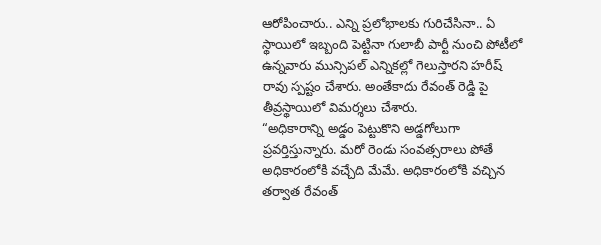ఆరోపించారు.. ఎన్ని ప్రలోభాలకు గురిచేసినా.. ఏ స్థాయిలో ఇబ్బంది పెట్టినా గులాబీ పార్టీ నుంచి పోటీలో ఉన్నవారు మున్సిపల్ ఎన్నికల్లో గెలుస్తారని హరీష్ రావు స్పష్టం చేశారు. అంతేకాదు రేవంత్ రెడ్డి పై తీవ్రస్థాయిలో విమర్శలు చేశారు.
“అధికారాన్ని అడ్డం పెట్టుకొని అడ్డగోలుగా ప్రవర్తిస్తున్నారు. మరో రెండు సంవత్సరాలు పోతే అధికారంలోకి వచ్చేది మేమే. అధికారంలోకి వచ్చిన తర్వాత రేవంత్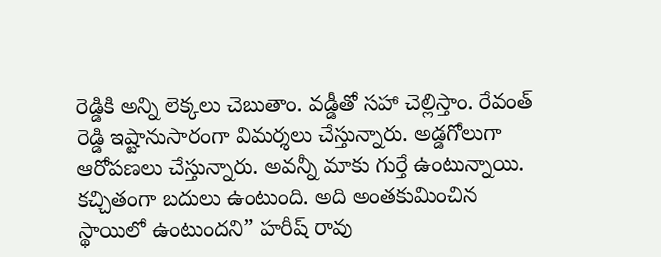రెడ్డికి అన్ని లెక్కలు చెబుతాం. వడ్డీతో సహా చెల్లిస్తాం. రేవంత్ రెడ్డి ఇష్టానుసారంగా విమర్శలు చేస్తున్నారు. అడ్డగోలుగా ఆరోపణలు చేస్తున్నారు. అవన్నీ మాకు గుర్తే ఉంటున్నాయి. కచ్చితంగా బదులు ఉంటుంది. అది అంతకుమించిన స్థాయిలో ఉంటుందని” హరీష్ రావు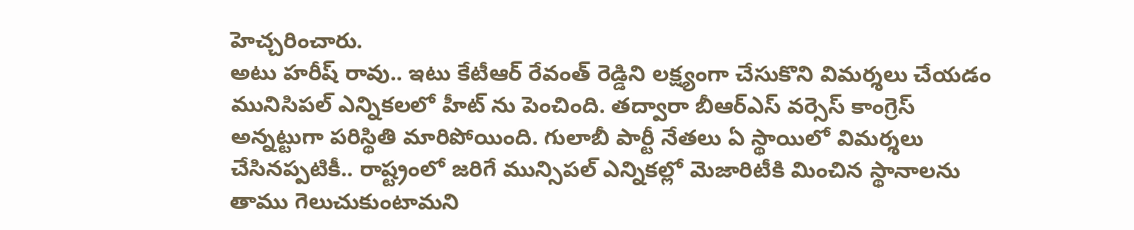హెచ్చరించారు.
అటు హరీష్ రావు.. ఇటు కేటీఆర్ రేవంత్ రెడ్డిని లక్ష్యంగా చేసుకొని విమర్శలు చేయడం మునిసిపల్ ఎన్నికలలో హీట్ ను పెంచింది. తద్వారా బీఆర్ఎస్ వర్సెస్ కాంగ్రెస్ అన్నట్టుగా పరిస్థితి మారిపోయింది. గులాబీ పార్టీ నేతలు ఏ స్థాయిలో విమర్శలు చేసినప్పటికీ.. రాష్ట్రంలో జరిగే మున్సిపల్ ఎన్నికల్లో మెజారిటీకి మించిన స్థానాలను తాము గెలుచుకుంటామని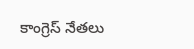కాంగ్రెస్ నేతలు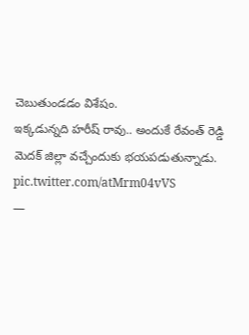చెబుతుండడం విశేషం.
ఇక్కడున్నది హరీష్ రావు.. అందుకే రేవంత్ రెడ్డి మెదక్ జిల్లా వచ్చేందుకు భయపడుతున్నాడు. pic.twitter.com/atMrm04vVS
—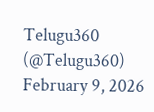Telugu360 (@Telugu360) February 9, 2026